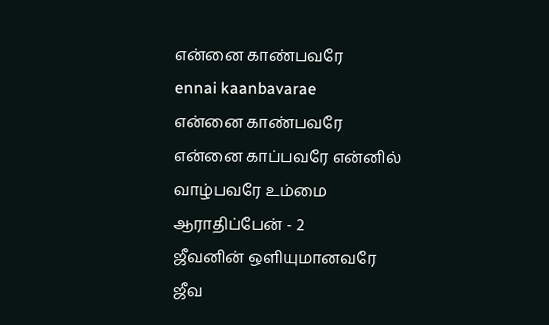என்னை காண்பவரே
ennai kaanbavarae
என்னை காண்பவரே என்னை காப்பவரே என்னில் வாழ்பவரே உம்மை ஆராதிப்பேன் - 2
ஜீவனின் ஒளியுமானவரே ஜீவ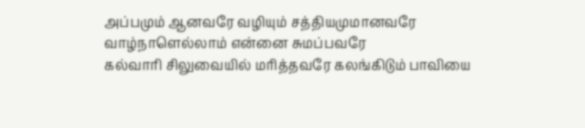அப்பமும் ஆனவரே வழியும் சத்தியமுமானவரே வாழ்நாளெல்லாம் என்னை சுமப்பவரே
கல்வாரி சிலுவையில் மரித்தவரே கலங்கிடும் பாவியை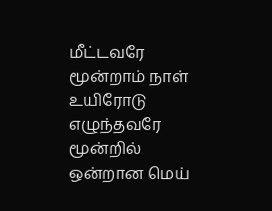மீட்டவரே மூன்றாம் நாள் உயிரோடு எழுந்தவரே மூன்றில் ஒன்றான மெய்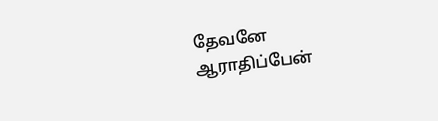தேவனே
ஆராதிப்பேன்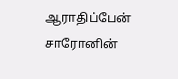ஆராதிப்பேன் சாரோனின்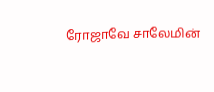ரோஜாவே சாலேமின்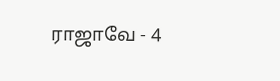ராஜாவே - 4